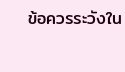ข้อควรระวังใน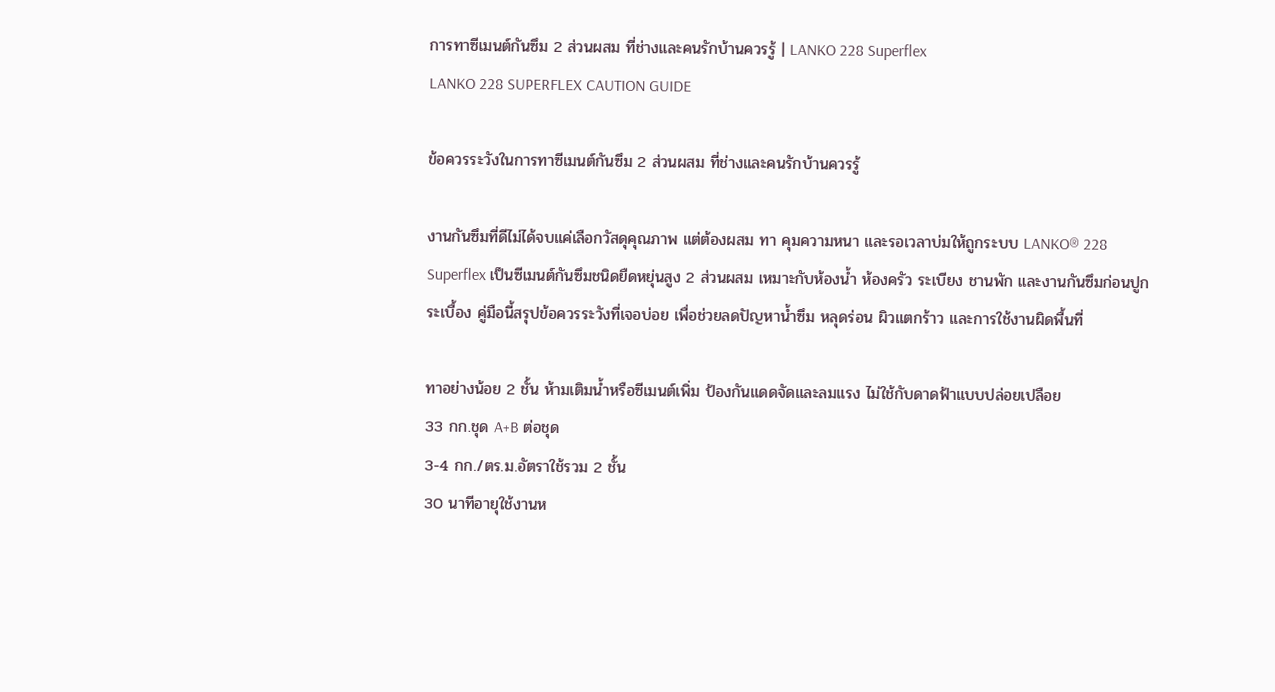การทาซีเมนต์กันซึม 2 ส่วนผสม ที่ช่างและคนรักบ้านควรรู้ | LANKO 228 Superflex
LANKO 228 SUPERFLEX CAUTION GUIDE

ข้อควรระวังในการทาซีเมนต์กันซึม 2 ส่วนผสม ที่ช่างและคนรักบ้านควรรู้

งานกันซึมที่ดีไม่ได้จบแค่เลือกวัสดุคุณภาพ แต่ต้องผสม ทา คุมความหนา และรอเวลาบ่มให้ถูกระบบ LANKO® 228 Superflex เป็นซีเมนต์กันซึมชนิดยืดหยุ่นสูง 2 ส่วนผสม เหมาะกับห้องน้ำ ห้องครัว ระเบียง ชานพัก และงานกันซึมก่อนปูกระเบื้อง คู่มือนี้สรุปข้อควรระวังที่เจอบ่อย เพื่อช่วยลดปัญหาน้ำซึม หลุดร่อน ผิวแตกร้าว และการใช้งานผิดพื้นที่

ทาอย่างน้อย 2 ชั้น ห้ามเติมน้ำหรือซีเมนต์เพิ่ม ป้องกันแดดจัดและลมแรง ไม่ใช้กับดาดฟ้าแบบปล่อยเปลือย
33 กก.ชุด A+B ต่อชุด
3-4 กก./ตร.ม.อัตราใช้รวม 2 ชั้น
30 นาทีอายุใช้งานห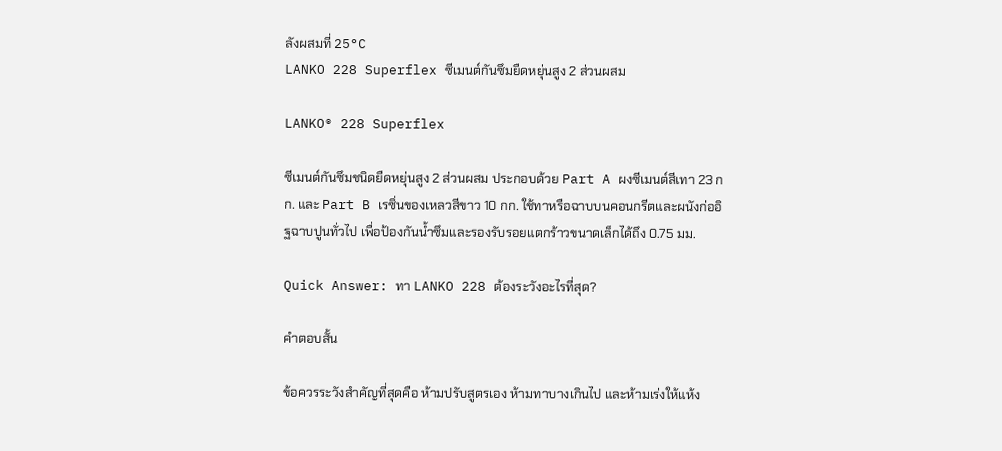ลังผสมที่ 25°C
LANKO 228 Superflex ซีเมนต์กันซึมยืดหยุ่นสูง 2 ส่วนผสม

LANKO® 228 Superflex

ซีเมนต์กันซึมชนิดยืดหยุ่นสูง 2 ส่วนผสม ประกอบด้วย Part A ผงซีเมนต์สีเทา 23 กก. และ Part B เรซิ่นของเหลวสีขาว 10 กก. ใช้ทาหรือฉาบบนคอนกรีตและผนังก่ออิฐฉาบปูนทั่วไป เพื่อป้องกันน้ำซึมและรองรับรอยแตกร้าวขนาดเล็กได้ถึง 0.75 มม.

Quick Answer: ทา LANKO 228 ต้องระวังอะไรที่สุด?

คำตอบสั้น

ข้อควรระวังสำคัญที่สุดคือ ห้ามปรับสูตรเอง ห้ามทาบางเกินไป และห้ามเร่งให้แห้ง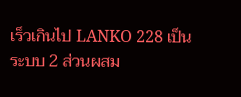เร็วเกินไป LANKO 228 เป็นระบบ 2 ส่วนผสม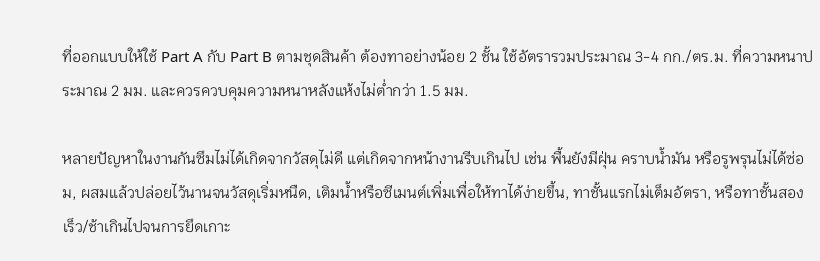ที่ออกแบบให้ใช้ Part A กับ Part B ตามชุดสินค้า ต้องทาอย่างน้อย 2 ชั้น ใช้อัตรารวมประมาณ 3-4 กก./ตร.ม. ที่ความหนาประมาณ 2 มม. และควรควบคุมความหนาหลังแห้งไม่ต่ำกว่า 1.5 มม.

หลายปัญหาในงานกันซึมไม่ได้เกิดจากวัสดุไม่ดี แต่เกิดจากหน้างานรีบเกินไป เช่น พื้นยังมีฝุ่น คราบน้ำมัน หรือรูพรุนไม่ได้ซ่อม, ผสมแล้วปล่อยไว้นานจนวัสดุเริ่มหนืด, เติมน้ำหรือซีเมนต์เพิ่มเพื่อให้ทาได้ง่ายขึ้น, ทาชั้นแรกไม่เต็มอัตรา, หรือทาชั้นสองเร็ว/ช้าเกินไปจนการยึดเกาะ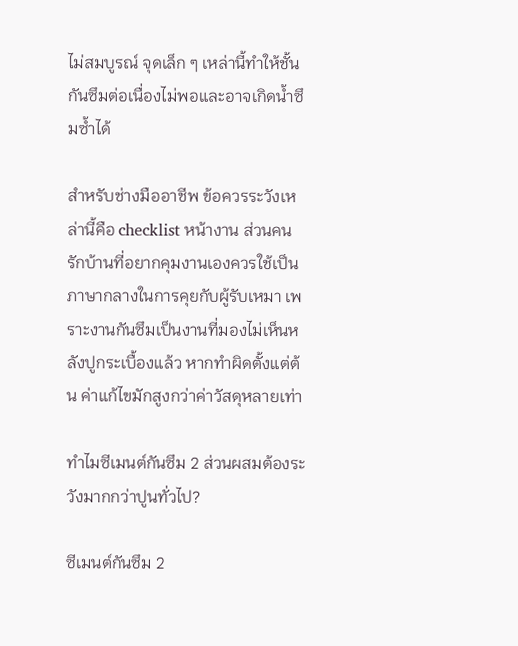ไม่สมบูรณ์ จุดเล็ก ๆ เหล่านี้ทำให้ชั้นกันซึมต่อเนื่องไม่พอและอาจเกิดน้ำซึมซ้ำได้

สำหรับช่างมืออาชีพ ข้อควรระวังเหล่านี้คือ checklist หน้างาน ส่วนคนรักบ้านที่อยากคุมงานเองควรใช้เป็นภาษากลางในการคุยกับผู้รับเหมา เพราะงานกันซึมเป็นงานที่มองไม่เห็นหลังปูกระเบื้องแล้ว หากทำผิดตั้งแต่ต้น ค่าแก้ไขมักสูงกว่าค่าวัสดุหลายเท่า

ทำไมซีเมนต์กันซึม 2 ส่วนผสมต้องระวังมากกว่าปูนทั่วไป?

ซีเมนต์กันซึม 2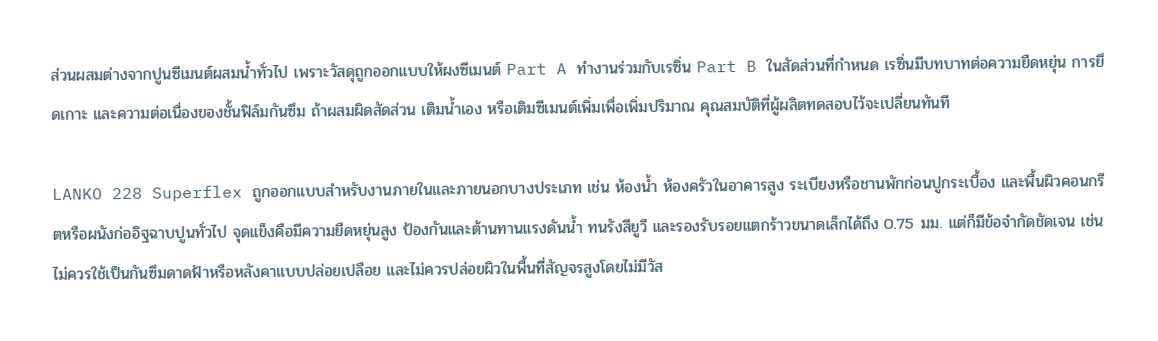ส่วนผสมต่างจากปูนซีเมนต์ผสมน้ำทั่วไป เพราะวัสดุถูกออกแบบให้ผงซีเมนต์ Part A ทำงานร่วมกับเรซิ่น Part B ในสัดส่วนที่กำหนด เรซิ่นมีบทบาทต่อความยืดหยุ่น การยึดเกาะ และความต่อเนื่องของชั้นฟิล์มกันซึม ถ้าผสมผิดสัดส่วน เติมน้ำเอง หรือเติมซีเมนต์เพิ่มเพื่อเพิ่มปริมาณ คุณสมบัติที่ผู้ผลิตทดสอบไว้จะเปลี่ยนทันที

LANKO 228 Superflex ถูกออกแบบสำหรับงานภายในและภายนอกบางประเภท เช่น ห้องน้ำ ห้องครัวในอาคารสูง ระเบียงหรือชานพักก่อนปูกระเบื้อง และพื้นผิวคอนกรีตหรือผนังก่ออิฐฉาบปูนทั่วไป จุดแข็งคือมีความยืดหยุ่นสูง ป้องกันและต้านทานแรงดันน้ำ ทนรังสียูวี และรองรับรอยแตกร้าวขนาดเล็กได้ถึง 0.75 มม. แต่ก็มีข้อจำกัดชัดเจน เช่น ไม่ควรใช้เป็นกันซึมดาดฟ้าหรือหลังคาแบบปล่อยเปลือย และไม่ควรปล่อยผิวในพื้นที่สัญจรสูงโดยไม่มีวัส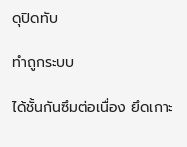ดุปิดทับ

ทำถูกระบบ

ได้ชั้นกันซึมต่อเนื่อง ยึดเกาะ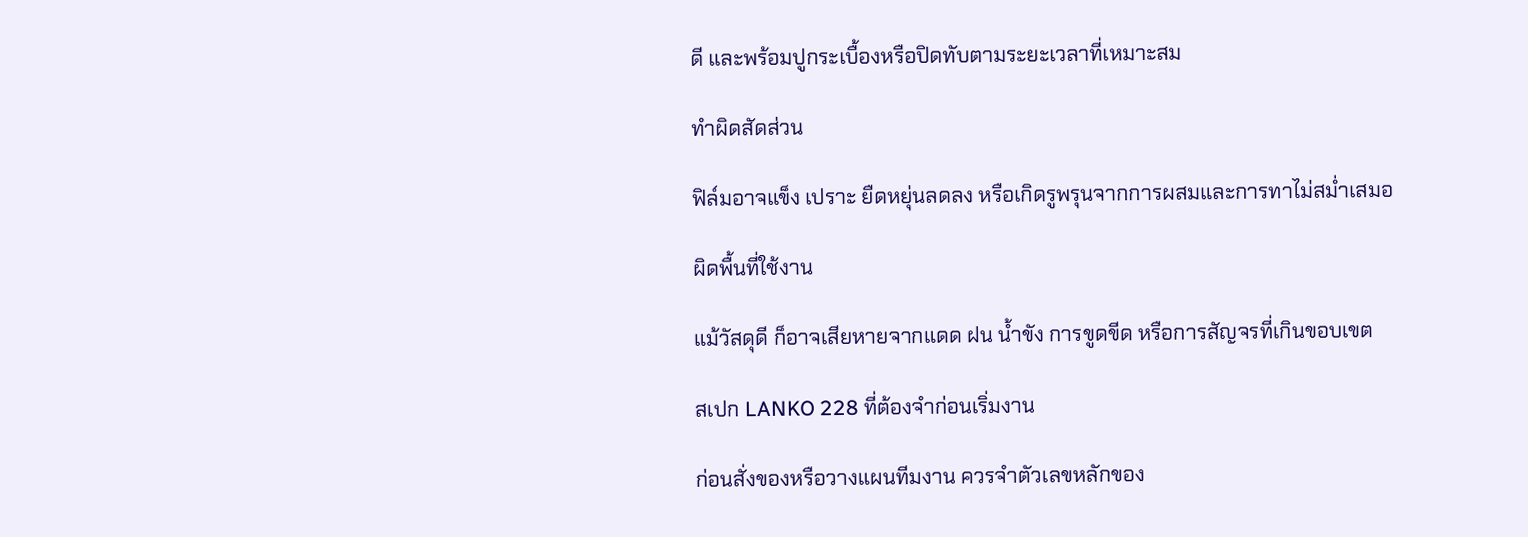ดี และพร้อมปูกระเบื้องหรือปิดทับตามระยะเวลาที่เหมาะสม

ทำผิดสัดส่วน

ฟิล์มอาจแข็ง เปราะ ยืดหยุ่นลดลง หรือเกิดรูพรุนจากการผสมและการทาไม่สม่ำเสมอ

ผิดพื้นที่ใช้งาน

แม้วัสดุดี ก็อาจเสียหายจากแดด ฝน น้ำขัง การขูดขีด หรือการสัญจรที่เกินขอบเขต

สเปก LANKO 228 ที่ต้องจำก่อนเริ่มงาน

ก่อนสั่งของหรือวางแผนทีมงาน ควรจำตัวเลขหลักของ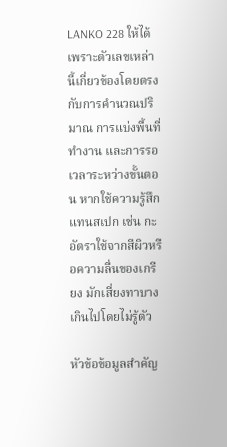LANKO 228 ให้ได้ เพราะตัวเลขเหล่านี้เกี่ยวข้องโดยตรงกับการคำนวณปริมาณ การแบ่งพื้นที่ทำงาน และการรอเวลาระหว่างขั้นตอน หากใช้ความรู้สึกแทนสเปก เช่น กะอัตราใช้จากสีผิวหรือความลื่นของเกรียง มักเสี่ยงทาบางเกินไปโดยไม่รู้ตัว

หัวข้อข้อมูลสำคัญ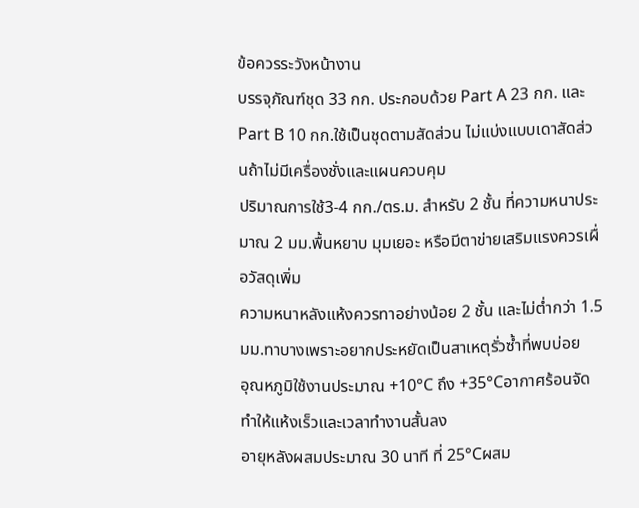ข้อควรระวังหน้างาน
บรรจุภัณฑ์ชุด 33 กก. ประกอบด้วย Part A 23 กก. และ Part B 10 กก.ใช้เป็นชุดตามสัดส่วน ไม่แบ่งแบบเดาสัดส่วนถ้าไม่มีเครื่องชั่งและแผนควบคุม
ปริมาณการใช้3-4 กก./ตร.ม. สำหรับ 2 ชั้น ที่ความหนาประมาณ 2 มม.พื้นหยาบ มุมเยอะ หรือมีตาข่ายเสริมแรงควรเผื่อวัสดุเพิ่ม
ความหนาหลังแห้งควรทาอย่างน้อย 2 ชั้น และไม่ต่ำกว่า 1.5 มม.ทาบางเพราะอยากประหยัดเป็นสาเหตุรั่วซ้ำที่พบบ่อย
อุณหภูมิใช้งานประมาณ +10°C ถึง +35°Cอากาศร้อนจัดทำให้แห้งเร็วและเวลาทำงานสั้นลง
อายุหลังผสมประมาณ 30 นาที ที่ 25°Cผสม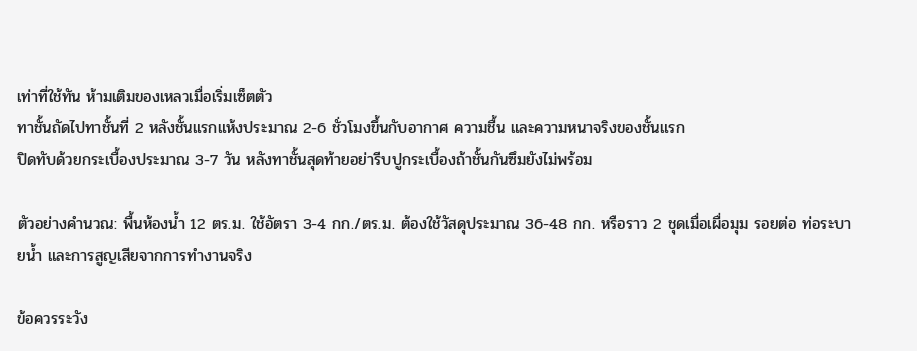เท่าที่ใช้ทัน ห้ามเติมของเหลวเมื่อเริ่มเซ็ตตัว
ทาชั้นถัดไปทาชั้นที่ 2 หลังชั้นแรกแห้งประมาณ 2-6 ชั่วโมงขึ้นกับอากาศ ความชื้น และความหนาจริงของชั้นแรก
ปิดทับด้วยกระเบื้องประมาณ 3-7 วัน หลังทาชั้นสุดท้ายอย่ารีบปูกระเบื้องถ้าชั้นกันซึมยังไม่พร้อม

ตัวอย่างคำนวณ: พื้นห้องน้ำ 12 ตร.ม. ใช้อัตรา 3-4 กก./ตร.ม. ต้องใช้วัสดุประมาณ 36-48 กก. หรือราว 2 ชุดเมื่อเผื่อมุม รอยต่อ ท่อระบายน้ำ และการสูญเสียจากการทำงานจริง

ข้อควรระวัง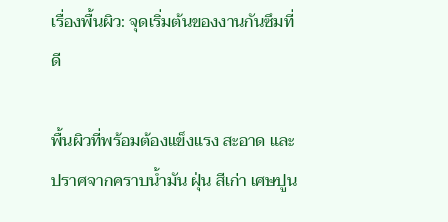เรื่องพื้นผิว: จุดเริ่มต้นของงานกันซึมที่ดี

พื้นผิวที่พร้อมต้องแข็งแรง สะอาด และปราศจากคราบน้ำมัน ฝุ่น สีเก่า เศษปูน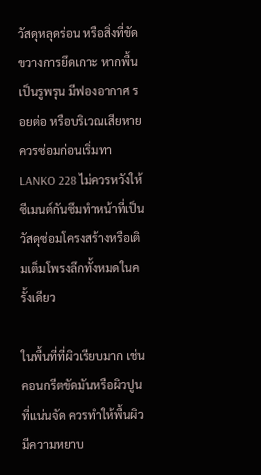วัสดุหลุดร่อน หรือสิ่งที่ขัดขวางการยึดเกาะ หากพื้นเป็นรูพรุน มีฟองอากาศ รอยต่อ หรือบริเวณเสียหาย ควรซ่อมก่อนเริ่มทา LANKO 228 ไม่ควรหวังให้ซีเมนต์กันซึมทำหน้าที่เป็นวัสดุซ่อมโครงสร้างหรือเติมเต็มโพรงลึกทั้งหมดในครั้งเดียว

ในพื้นที่ที่ผิวเรียบมาก เช่น คอนกรีตขัดมันหรือผิวปูนที่แน่นจัด ควรทำให้พื้นผิวมีความหยาบ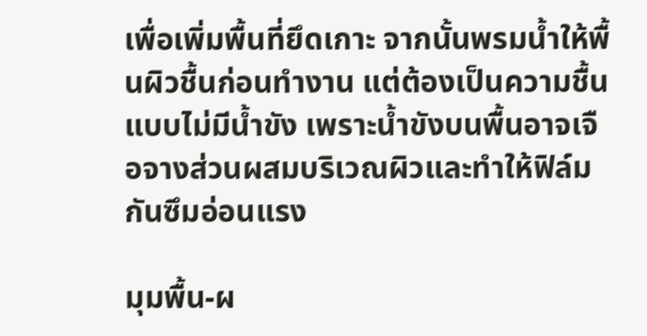เพื่อเพิ่มพื้นที่ยึดเกาะ จากนั้นพรมน้ำให้พื้นผิวชื้นก่อนทำงาน แต่ต้องเป็นความชื้นแบบไม่มีน้ำขัง เพราะน้ำขังบนพื้นอาจเจือจางส่วนผสมบริเวณผิวและทำให้ฟิล์มกันซึมอ่อนแรง

มุมพื้น-ผ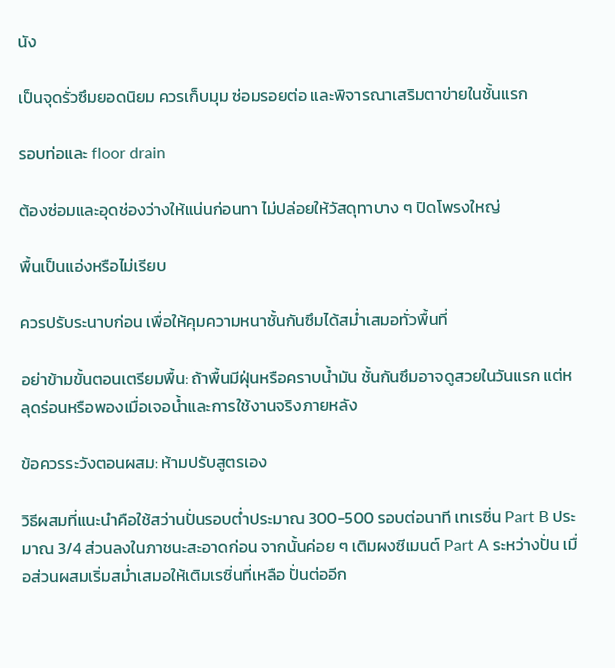นัง

เป็นจุดรั่วซึมยอดนิยม ควรเก็บมุม ซ่อมรอยต่อ และพิจารณาเสริมตาข่ายในชั้นแรก

รอบท่อและ floor drain

ต้องซ่อมและอุดช่องว่างให้แน่นก่อนทา ไม่ปล่อยให้วัสดุทาบาง ๆ ปิดโพรงใหญ่

พื้นเป็นแอ่งหรือไม่เรียบ

ควรปรับระนาบก่อน เพื่อให้คุมความหนาชั้นกันซึมได้สม่ำเสมอทั่วพื้นที่

อย่าข้ามขั้นตอนเตรียมพื้น: ถ้าพื้นมีฝุ่นหรือคราบน้ำมัน ชั้นกันซึมอาจดูสวยในวันแรก แต่หลุดร่อนหรือพองเมื่อเจอน้ำและการใช้งานจริงภายหลัง

ข้อควรระวังตอนผสม: ห้ามปรับสูตรเอง

วิธีผสมที่แนะนำคือใช้สว่านปั่นรอบต่ำประมาณ 300-500 รอบต่อนาที เทเรซิ่น Part B ประมาณ 3/4 ส่วนลงในภาชนะสะอาดก่อน จากนั้นค่อย ๆ เติมผงซีเมนต์ Part A ระหว่างปั่น เมื่อส่วนผสมเริ่มสม่ำเสมอให้เติมเรซิ่นที่เหลือ ปั่นต่ออีก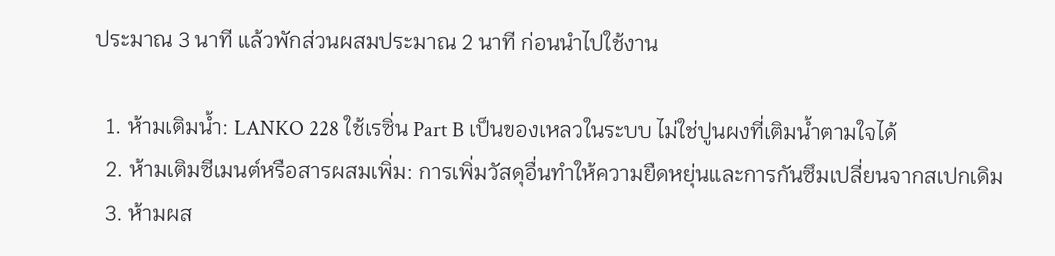ประมาณ 3 นาที แล้วพักส่วนผสมประมาณ 2 นาที ก่อนนำไปใช้งาน

  1. ห้ามเติมน้ำ: LANKO 228 ใช้เรซิ่น Part B เป็นของเหลวในระบบ ไม่ใช่ปูนผงที่เติมน้ำตามใจได้
  2. ห้ามเติมซีเมนต์หรือสารผสมเพิ่ม: การเพิ่มวัสดุอื่นทำให้ความยืดหยุ่นและการกันซึมเปลี่ยนจากสเปกเดิม
  3. ห้ามผส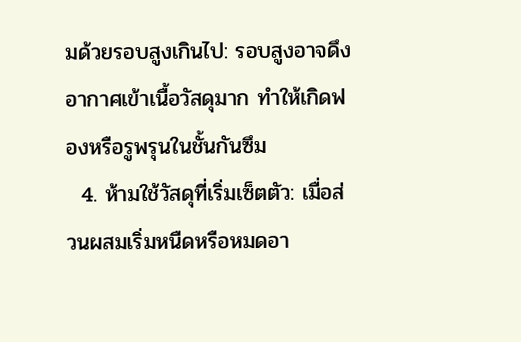มด้วยรอบสูงเกินไป: รอบสูงอาจดึงอากาศเข้าเนื้อวัสดุมาก ทำให้เกิดฟองหรือรูพรุนในชั้นกันซึม
  4. ห้ามใช้วัสดุที่เริ่มเซ็ตตัว: เมื่อส่วนผสมเริ่มหนืดหรือหมดอา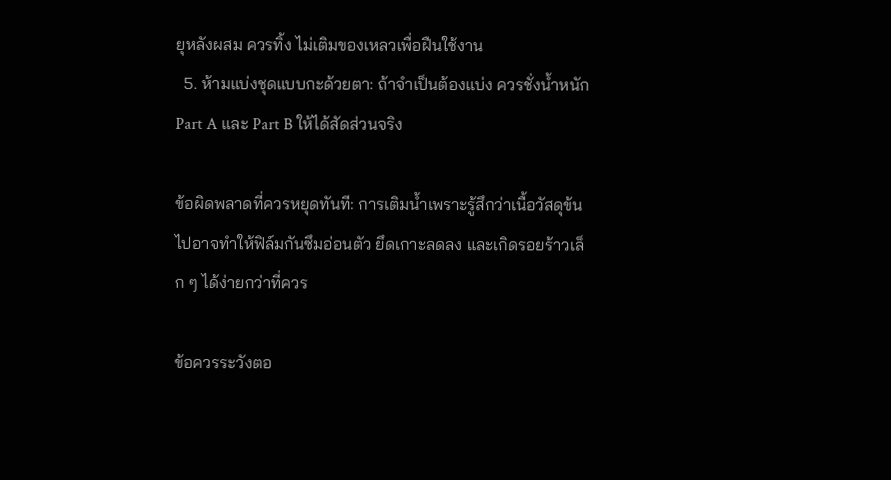ยุหลังผสม ควรทิ้ง ไม่เติมของเหลวเพื่อฝืนใช้งาน
  5. ห้ามแบ่งชุดแบบกะด้วยตา: ถ้าจำเป็นต้องแบ่ง ควรชั่งน้ำหนัก Part A และ Part B ให้ได้สัดส่วนจริง

ข้อผิดพลาดที่ควรหยุดทันที: การเติมน้ำเพราะรู้สึกว่าเนื้อวัสดุข้นไปอาจทำให้ฟิล์มกันซึมอ่อนตัว ยึดเกาะลดลง และเกิดรอยร้าวเล็ก ๆ ได้ง่ายกว่าที่ควร

ข้อควรระวังตอ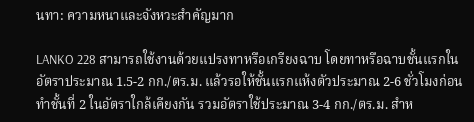นทา: ความหนาและจังหวะสำคัญมาก

LANKO 228 สามารถใช้งานด้วยแปรงทาหรือเกรียงฉาบ โดยทาหรือฉาบชั้นแรกในอัตราประมาณ 1.5-2 กก./ตร.ม. แล้วรอให้ชั้นแรกแห้งตัวประมาณ 2-6 ชั่วโมงก่อนทำชั้นที่ 2 ในอัตราใกล้เคียงกัน รวมอัตราใช้ประมาณ 3-4 กก./ตร.ม. สำห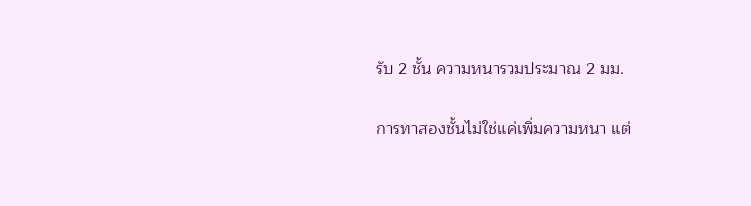รับ 2 ชั้น ความหนารวมประมาณ 2 มม.

การทาสองชั้นไม่ใช่แค่เพิ่มความหนา แต่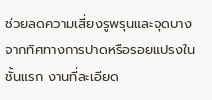ช่วยลดความเสี่ยงรูพรุนและจุดบางจากทิศทางการปาดหรือรอยแปรงในชั้นแรก งานที่ละเอียด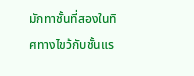มักทาชั้นที่สองในทิศทางไขว้กับชั้นแร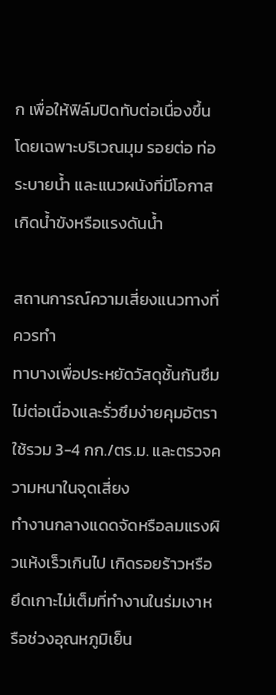ก เพื่อให้ฟิล์มปิดทับต่อเนื่องขึ้น โดยเฉพาะบริเวณมุม รอยต่อ ท่อระบายน้ำ และแนวผนังที่มีโอกาสเกิดน้ำขังหรือแรงดันน้ำ

สถานการณ์ความเสี่ยงแนวทางที่ควรทำ
ทาบางเพื่อประหยัดวัสดุชั้นกันซึมไม่ต่อเนื่องและรั่วซึมง่ายคุมอัตราใช้รวม 3-4 กก./ตร.ม. และตรวจความหนาในจุดเสี่ยง
ทำงานกลางแดดจัดหรือลมแรงผิวแห้งเร็วเกินไป เกิดรอยร้าวหรือยึดเกาะไม่เต็มที่ทำงานในร่มเงาหรือช่วงอุณหภูมิเย็น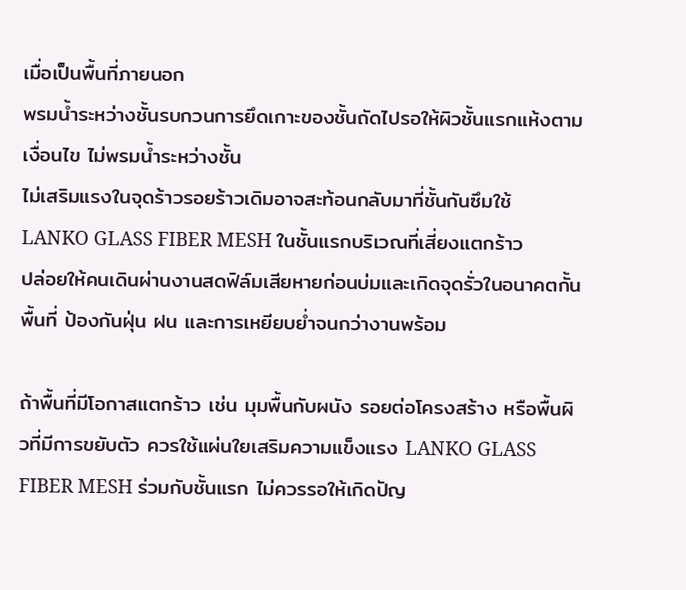เมื่อเป็นพื้นที่ภายนอก
พรมน้ำระหว่างชั้นรบกวนการยึดเกาะของชั้นถัดไปรอให้ผิวชั้นแรกแห้งตามเงื่อนไข ไม่พรมน้ำระหว่างชั้น
ไม่เสริมแรงในจุดร้าวรอยร้าวเดิมอาจสะท้อนกลับมาที่ชั้นกันซึมใช้ LANKO GLASS FIBER MESH ในชั้นแรกบริเวณที่เสี่ยงแตกร้าว
ปล่อยให้คนเดินผ่านงานสดฟิล์มเสียหายก่อนบ่มและเกิดจุดรั่วในอนาคตกั้นพื้นที่ ป้องกันฝุ่น ฝน และการเหยียบย่ำจนกว่างานพร้อม

ถ้าพื้นที่มีโอกาสแตกร้าว เช่น มุมพื้นกับผนัง รอยต่อโครงสร้าง หรือพื้นผิวที่มีการขยับตัว ควรใช้แผ่นใยเสริมความแข็งแรง LANKO GLASS FIBER MESH ร่วมกับชั้นแรก ไม่ควรรอให้เกิดปัญ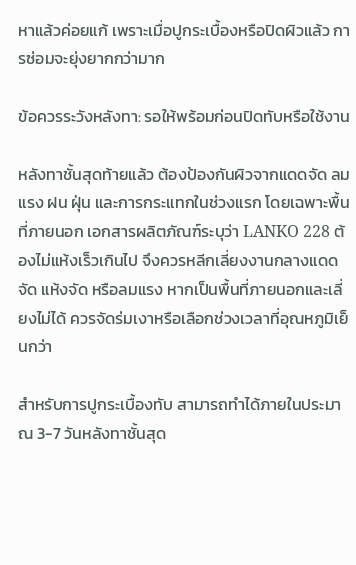หาแล้วค่อยแก้ เพราะเมื่อปูกระเบื้องหรือปิดผิวแล้ว การซ่อมจะยุ่งยากกว่ามาก

ข้อควรระวังหลังทา: รอให้พร้อมก่อนปิดทับหรือใช้งาน

หลังทาชั้นสุดท้ายแล้ว ต้องป้องกันผิวจากแดดจัด ลมแรง ฝน ฝุ่น และการกระแทกในช่วงแรก โดยเฉพาะพื้นที่ภายนอก เอกสารผลิตภัณฑ์ระบุว่า LANKO 228 ต้องไม่แห้งเร็วเกินไป จึงควรหลีกเลี่ยงงานกลางแดดจัด แห้งจัด หรือลมแรง หากเป็นพื้นที่ภายนอกและเลี่ยงไม่ได้ ควรจัดร่มเงาหรือเลือกช่วงเวลาที่อุณหภูมิเย็นกว่า

สำหรับการปูกระเบื้องทับ สามารถทำได้ภายในประมาณ 3-7 วันหลังทาชั้นสุด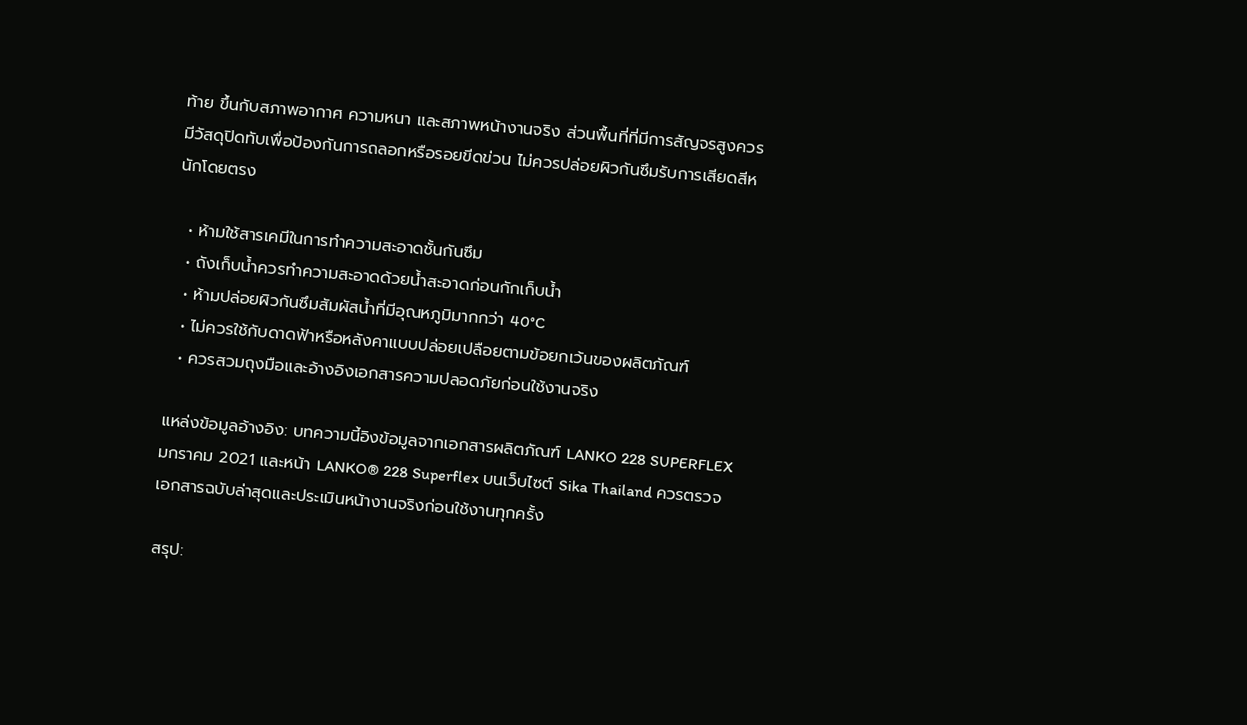ท้าย ขึ้นกับสภาพอากาศ ความหนา และสภาพหน้างานจริง ส่วนพื้นที่ที่มีการสัญจรสูงควรมีวัสดุปิดทับเพื่อป้องกันการถลอกหรือรอยขีดข่วน ไม่ควรปล่อยผิวกันซึมรับการเสียดสีหนักโดยตรง

  • ห้ามใช้สารเคมีในการทำความสะอาดชั้นกันซึม
  • ถังเก็บน้ำควรทำความสะอาดด้วยน้ำสะอาดก่อนกักเก็บน้ำ
  • ห้ามปล่อยผิวกันซึมสัมผัสน้ำที่มีอุณหภูมิมากกว่า 40°C
  • ไม่ควรใช้กับดาดฟ้าหรือหลังคาแบบปล่อยเปลือยตามข้อยกเว้นของผลิตภัณฑ์
  • ควรสวมถุงมือและอ้างอิงเอกสารความปลอดภัยก่อนใช้งานจริง

แหล่งข้อมูลอ้างอิง: บทความนี้อิงข้อมูลจากเอกสารผลิตภัณฑ์ LANKO 228 SUPERFLEX มกราคม 2021 และหน้า LANKO® 228 Superflex บนเว็บไซต์ Sika Thailand ควรตรวจเอกสารฉบับล่าสุดและประเมินหน้างานจริงก่อนใช้งานทุกครั้ง

สรุป: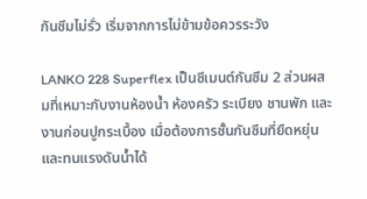กันซึมไม่รั่ว เริ่มจากการไม่ข้ามข้อควรระวัง

LANKO 228 Superflex เป็นซีเมนต์กันซึม 2 ส่วนผสมที่เหมาะกับงานห้องน้ำ ห้องครัว ระเบียง ชานพัก และงานก่อนปูกระเบื้อง เมื่อต้องการชั้นกันซึมที่ยืดหยุ่นและทนแรงดันน้ำได้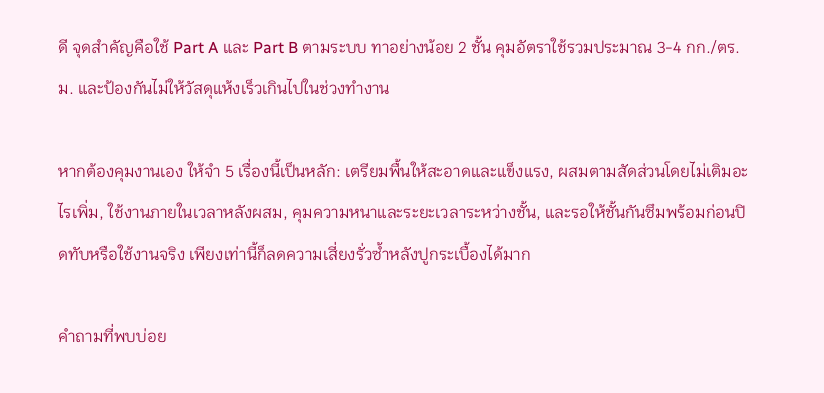ดี จุดสำคัญคือใช้ Part A และ Part B ตามระบบ ทาอย่างน้อย 2 ชั้น คุมอัตราใช้รวมประมาณ 3-4 กก./ตร.ม. และป้องกันไม่ให้วัสดุแห้งเร็วเกินไปในช่วงทำงาน

หากต้องคุมงานเอง ให้จำ 5 เรื่องนี้เป็นหลัก: เตรียมพื้นให้สะอาดและแข็งแรง, ผสมตามสัดส่วนโดยไม่เติมอะไรเพิ่ม, ใช้งานภายในเวลาหลังผสม, คุมความหนาและระยะเวลาระหว่างชั้น, และรอให้ชั้นกันซึมพร้อมก่อนปิดทับหรือใช้งานจริง เพียงเท่านี้ก็ลดความเสี่ยงรั่วซ้ำหลังปูกระเบื้องได้มาก

คำถามที่พบบ่อย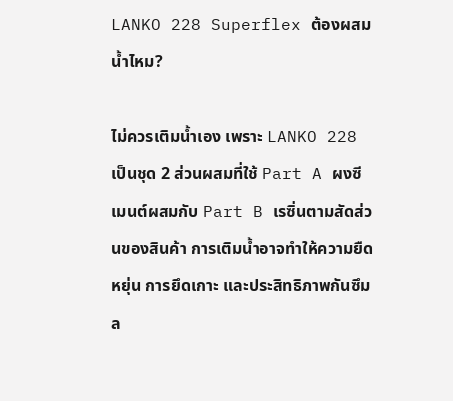LANKO 228 Superflex ต้องผสมน้ำไหม?

ไม่ควรเติมน้ำเอง เพราะ LANKO 228 เป็นชุด 2 ส่วนผสมที่ใช้ Part A ผงซีเมนต์ผสมกับ Part B เรซิ่นตามสัดส่วนของสินค้า การเติมน้ำอาจทำให้ความยืดหยุ่น การยึดเกาะ และประสิทธิภาพกันซึมล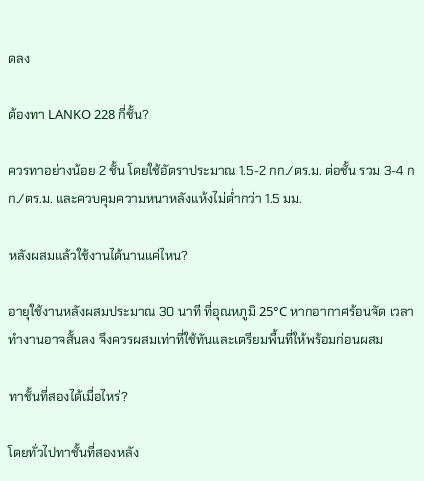ดลง

ต้องทา LANKO 228 กี่ชั้น?

ควรทาอย่างน้อย 2 ชั้น โดยใช้อัตราประมาณ 1.5-2 กก./ตร.ม. ต่อชั้น รวม 3-4 กก./ตร.ม. และควบคุมความหนาหลังแห้งไม่ต่ำกว่า 1.5 มม.

หลังผสมแล้วใช้งานได้นานแค่ไหน?

อายุใช้งานหลังผสมประมาณ 30 นาที ที่อุณหภูมิ 25°C หากอากาศร้อนจัด เวลาทำงานอาจสั้นลง จึงควรผสมเท่าที่ใช้ทันและเตรียมพื้นที่ให้พร้อมก่อนผสม

ทาชั้นที่สองได้เมื่อไหร่?

โดยทั่วไปทาชั้นที่สองหลัง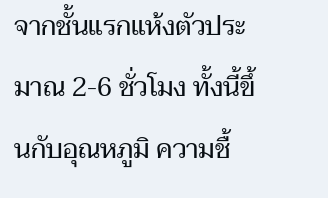จากชั้นแรกแห้งตัวประมาณ 2-6 ชั่วโมง ทั้งนี้ขึ้นกับอุณหภูมิ ความชื้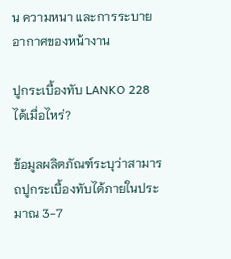น ความหนา และการระบายอากาศของหน้างาน

ปูกระเบื้องทับ LANKO 228 ได้เมื่อไหร่?

ข้อมูลผลิตภัณฑ์ระบุว่าสามารถปูกระเบื้องทับได้ภายในประมาณ 3-7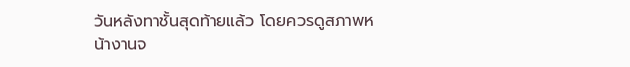วันหลังทาชั้นสุดท้ายแล้ว โดยควรดูสภาพหน้างานจ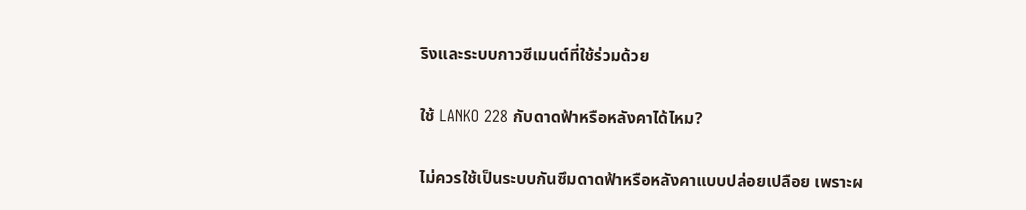ริงและระบบกาวซีเมนต์ที่ใช้ร่วมด้วย

ใช้ LANKO 228 กับดาดฟ้าหรือหลังคาได้ไหม?

ไม่ควรใช้เป็นระบบกันซึมดาดฟ้าหรือหลังคาแบบปล่อยเปลือย เพราะผ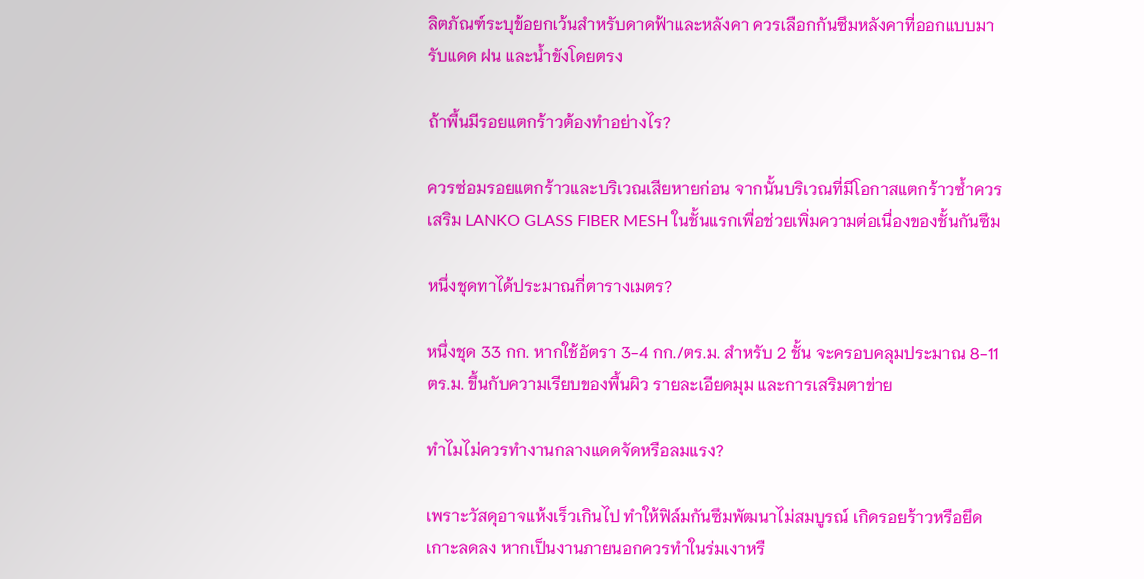ลิตภัณฑ์ระบุข้อยกเว้นสำหรับดาดฟ้าและหลังคา ควรเลือกกันซึมหลังคาที่ออกแบบมารับแดด ฝน และน้ำขังโดยตรง

ถ้าพื้นมีรอยแตกร้าวต้องทำอย่างไร?

ควรซ่อมรอยแตกร้าวและบริเวณเสียหายก่อน จากนั้นบริเวณที่มีโอกาสแตกร้าวซ้ำควรเสริม LANKO GLASS FIBER MESH ในชั้นแรกเพื่อช่วยเพิ่มความต่อเนื่องของชั้นกันซึม

หนึ่งชุดทาได้ประมาณกี่ตารางเมตร?

หนึ่งชุด 33 กก. หากใช้อัตรา 3-4 กก./ตร.ม. สำหรับ 2 ชั้น จะครอบคลุมประมาณ 8-11 ตร.ม. ขึ้นกับความเรียบของพื้นผิว รายละเอียดมุม และการเสริมตาข่าย

ทำไมไม่ควรทำงานกลางแดดจัดหรือลมแรง?

เพราะวัสดุอาจแห้งเร็วเกินไป ทำให้ฟิล์มกันซึมพัฒนาไม่สมบูรณ์ เกิดรอยร้าวหรือยึดเกาะลดลง หากเป็นงานภายนอกควรทำในร่มเงาหรื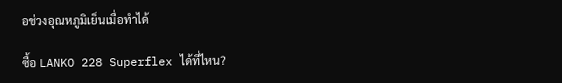อช่วงอุณหภูมิเย็นเมื่อทำได้

ซื้อ LANKO 228 Superflex ได้ที่ไหน?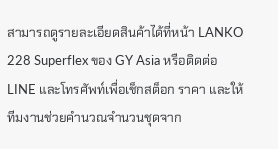สามารถดูรายละเอียดสินค้าได้ที่หน้า LANKO 228 Superflex ของ GY Asia หรือติดต่อ LINE และโทรศัพท์เพื่อเช็กสต็อก ราคา และให้ทีมงานช่วยคำนวณจำนวนชุดจาก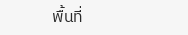พื้นที่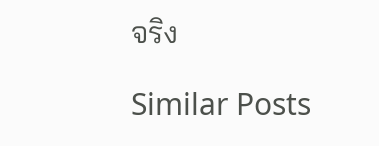จริง

Similar Posts